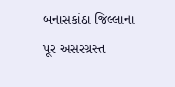બનાસકાંઠા જિલ્લાના પૂર અસરગ્રસ્ત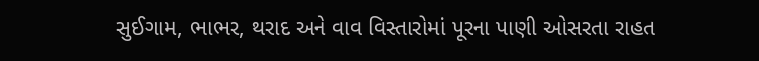સુઈગામ, ભાભર, થરાદ અને વાવ વિસ્તારોમાં પૂરના પાણી ઓસરતા રાહત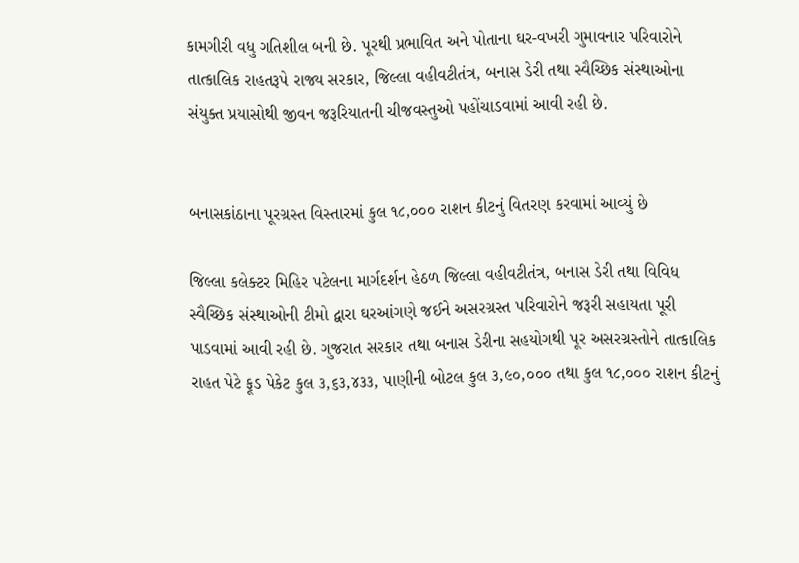કામગીરી વધુ ગતિશીલ બની છે. પૂરથી પ્રભાવિત અને પોતાના ઘર-વખરી ગુમાવનાર પરિવારોને તાત્કાલિક રાહતરૂપે રાજ્ય સરકાર, જિલ્લા વહીવટીતંત્ર, બનાસ ડેરી તથા સ્વૈચ્છિક સંસ્થાઓના સંયુક્ત પ્રયાસોથી જીવન જરૂરિયાતની ચીજવસ્તુઓ પહોંચાડવામાં આવી રહી છે.


બનાસકાંઠાના પૂરગ્રસ્ત વિસ્તારમાં કુલ ૧૮,૦૦૦ રાશન કીટનું વિતરણ કરવામાં આવ્યું છે

જિલ્લા કલેક્ટર મિહિર પટેલના માર્ગદર્શન હેઠળ જિલ્લા વહીવટીતંત્ર, બનાસ ડેરી તથા વિવિધ સ્વૈચ્છિક સંસ્થાઓની ટીમો દ્વારા ઘરઆંગણે જઈને અસરગ્રસ્ત પરિવારોને જરૂરી સહાયતા પૂરી પાડવામાં આવી રહી છે. ગુજરાત સરકાર તથા બનાસ ડેરીના સહયોગથી પૂર અસરગ્રસ્તોને તાત્કાલિક રાહત પેટે ફૂડ પેકેટ કુલ ૩,૬૩,૪૩૩, પાણીની બોટલ કુલ ૩,૯૦,૦૦૦ તથા કુલ ૧૮,૦૦૦ રાશન કીટનું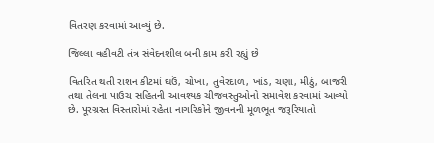વિતરણ કરવામાં આવ્યું છે.

જિલ્લા વહીવટી તંત્ર સંવેદનશીલ બની કામ કરી રહ્યું છે

વિતરિત થતી રાશન કીટમાં ઘઉં, ચોખા, તુવેરદાળ, ખાંડ, ચણા, મીઠું, બાજરી તથા તેલના પાઉચ સહિતની આવશ્યક ચીજવસ્તુઓનો સમાવેશ કરવામાં આવ્યો છે. પૂરગ્રસ્ત વિસ્તારોમાં રહેતા નાગરિકોને જીવનની મૂળભૂત જરૂરિયાતો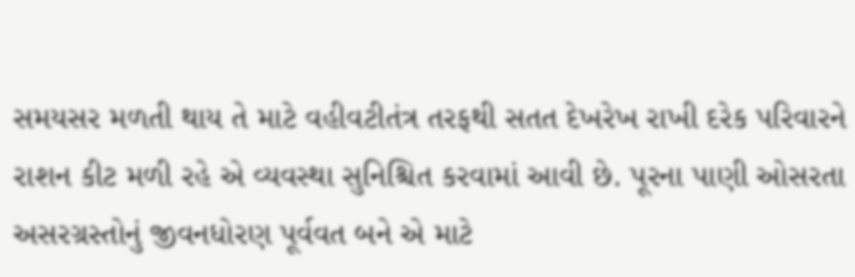સમયસર મળતી થાય તે માટે વહીવટીતંત્ર તરફથી સતત દેખરેખ રાખી દરેક પરિવારને રાશન કીટ મળી રહે એ વ્યવસ્થા સુનિશ્ચિત કરવામાં આવી છે. પૂરના પાણી ઓસરતા અસરગ્રસ્તોનું જીવનધોરણ પૂર્વવત બને એ માટે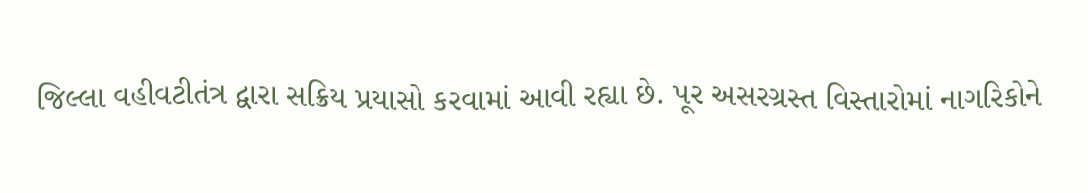જિલ્લા વહીવટીતંત્ર દ્વારા સક્રિય પ્રયાસો કરવામાં આવી રહ્યા છે. પૂર અસરગ્રસ્ત વિસ્તારોમાં નાગરિકોને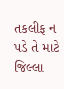તકલીફ ન પડે તે માટે જિલ્લા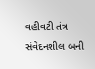વહીવટી તંત્ર સંવેદનશીલ બની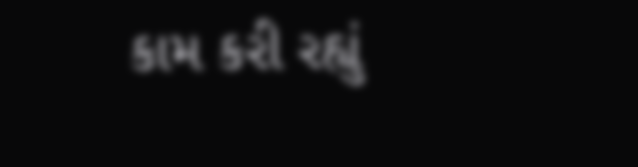કામ કરી રહ્યું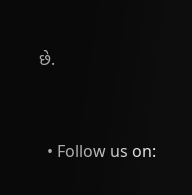છે.


  • Follow us on: